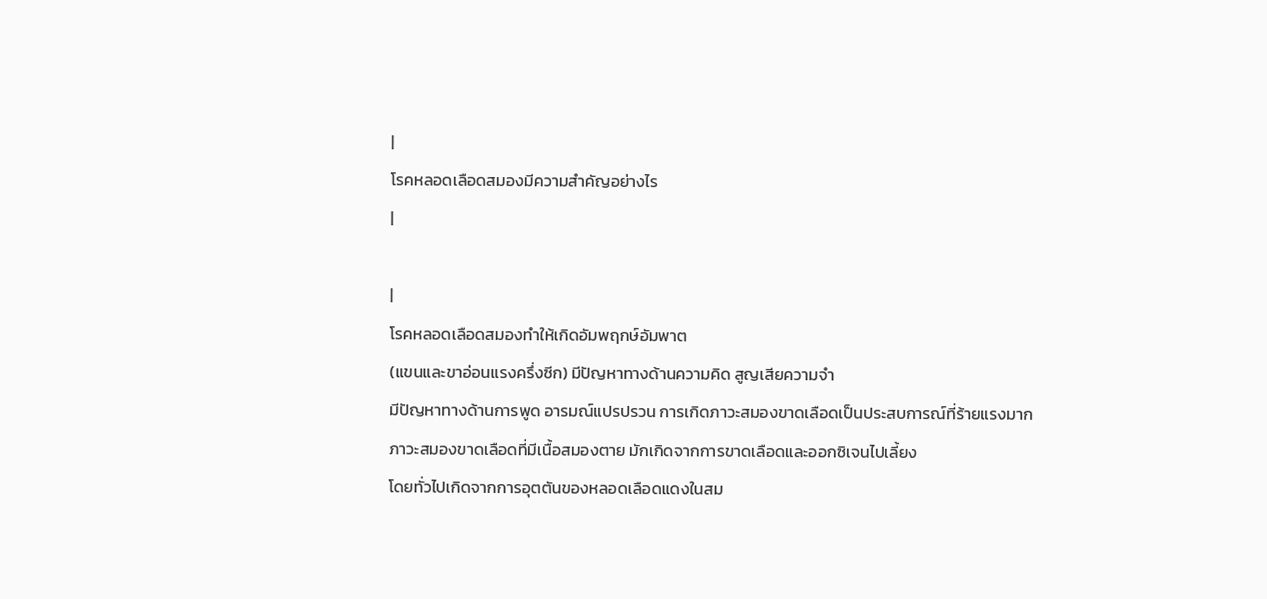|
โรคหลอดเลือดสมองมีความสำคัญอย่างไร
|

|
โรคหลอดเลือดสมองทำให้เกิดอัมพฤกษ์อัมพาต
(แขนและขาอ่อนแรงครึ่งซีก) มีปัญหาทางด้านความคิด สูญเสียความจำ
มีปัญหาทางด้านการพูด อารมณ์แปรปรวน การเกิดภาวะสมองขาดเลือดเป็นประสบการณ์ที่ร้ายแรงมาก
ภาวะสมองขาดเลือดที่มีเนื้อสมองตาย มักเกิดจากการขาดเลือดและออกซิเจนไปเลี้ยง
โดยทั่วไปเกิดจากการอุตตันของหลอดเลือดแดงในสม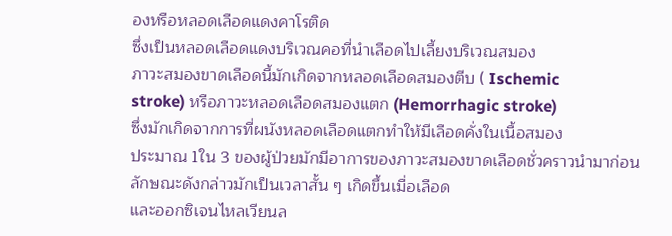องหรือหลอดเลือดแดงคาโรติด
ซึ่งเป็นหลอดเลือดแดงบริเวณคอที่นำเลือดไปเลี้ยงบริเวณสมอง
ภาวะสมองขาดเลือดนี้มักเกิดจากหลอดเลือดสมองตีบ ( Ischemic
stroke) หรือภาวะหลอดเลือดสมองแตก (Hemorrhagic stroke)
ซึ่งมักเกิดจากการที่ผนังหลอดเลือดแตกทำให้มีเลือดคั่งในเนื้อสมอง
ประมาณ 1ใน 3 ของผู้ป่วยมักมีอาการของภาวะสมองขาดเลือดชั่วคราวนำมาก่อน
ลักษณะดังกล่าวมักเป็นเวลาสั้น ๆ เกิดขึ้นเมื่อเลือด
และออกซิเจนไหลเวียนล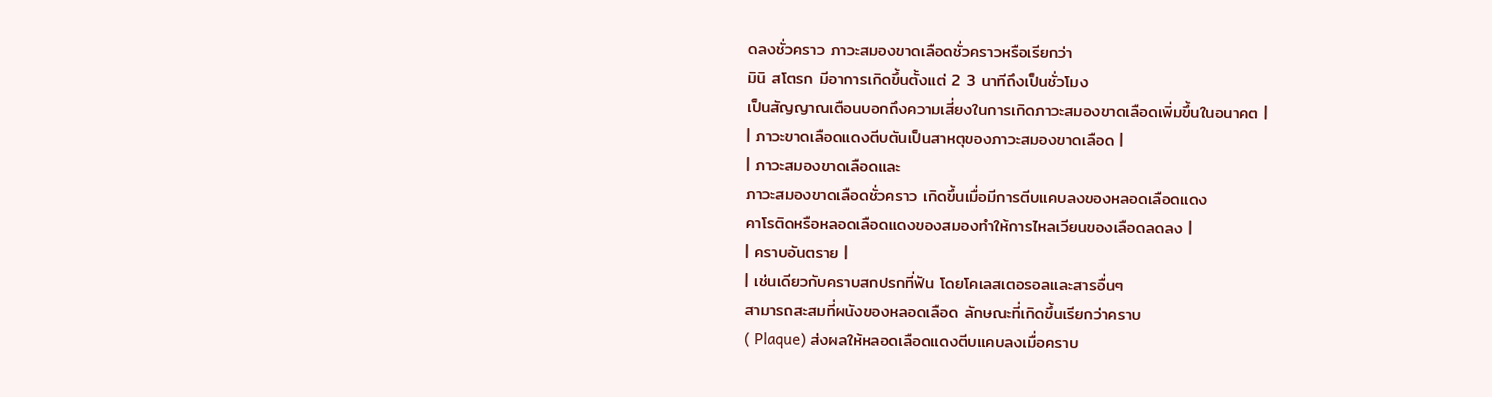ดลงชั่วคราว ภาวะสมองขาดเลือดชั่วคราวหรือเรียกว่า
มินิ สโตรก มีอาการเกิดขึ้นตั้งแต่ 2 3 นาทีถึงเป็นชั่วโมง
เป็นสัญญาณเตือนบอกถึงความเสี่ยงในการเกิดภาวะสมองขาดเลือดเพิ่มขึ้นในอนาคต |
| ภาวะขาดเลือดแดงตีบตันเป็นสาหตุของภาวะสมองขาดเลือด |
| ภาวะสมองขาดเลือดและ
ภาวะสมองขาดเลือดชั่วคราว เกิดขึ้นเมื่อมีการตีบแคบลงของหลอดเลือดแดง
คาโรติดหรือหลอดเลือดแดงของสมองทำให้การไหลเวียนของเลือดลดลง |
| คราบอันตราย |
| เช่นเดียวกับคราบสกปรกที่ฟัน โดยโคเลสเตอรอลและสารอื่นๆ
สามารถสะสมที่ผนังของหลอดเลือด ลักษณะที่เกิดขึ้นเรียกว่าคราบ
( Plaque) ส่งผลให้หลอดเลือดแดงตีบแคบลงเมื่อคราบ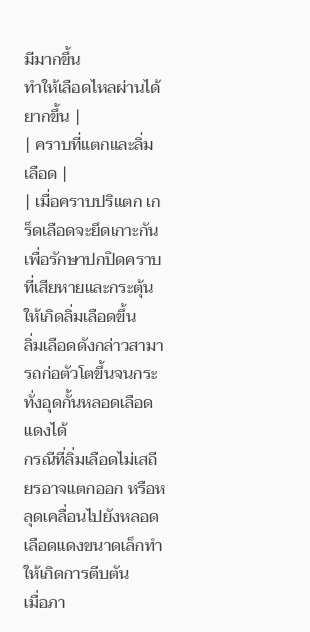มีมากขึ้น
ทำให้เลือดไหลผ่านได้ยากขึ้น |
| คราบที่แตกและลิ่มเลือด |
| เมื่อคราบปริแตก เกร็ดเลือดจะยึดเกาะกันเพื่อรักษาปกปิดคราบที่เสียหายและกระตุ้นให้เกิดลิ่มเลือดขึ้น
ลิ่มเลือดดังกล่าวสามารถก่อตัวโตขึ้นจนกระทั่งอุดกั้นหลอดเลือดแดงได้
กรณีที่ลิ่มเลือดไม่เสถียรอาจแตกออก หรือหลุดเคลื่อนไปยังหลอดเลือดแดงขนาดเล็กทำให้เกิดการตีบตัน
เมื่อภา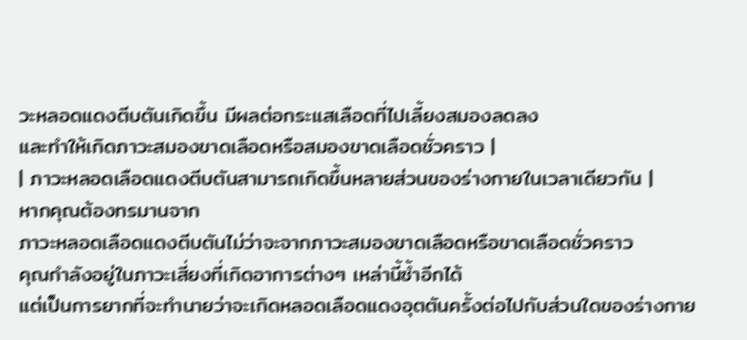วะหลอดแดงตีบตันเกิดขึ้น มีผลต่อกระแสเลือดที่ไปเลี้ยงสมองลดลง
และทำให้เกิดภาวะสมองขาดเลือดหรือสมองขาดเลือดชั่วคราว |
| ภาวะหลอดเลือดแดงตีบตันสามารถเกิดขึ้นหลายส่วนของร่างกายในเวลาเดียวกัน |
หากคุณต้องทรมานจาก
ภาวะหลอดเลือดแดงตีบตันไม่ว่าจะจากภาวะสมองขาดเลือดหรือขาดเลือดชั่วคราว
คุณกำลังอยู่ในภาวะเสี่ยงที่เกิดอาการต่างๆ เหล่านี้ซ้ำอีกได้
แต่เป็นการยากที่จะทำนายว่าจะเกิดหลอดเลือดแดงอุตตันครั้งต่อไปกับส่วนใดของร่างกาย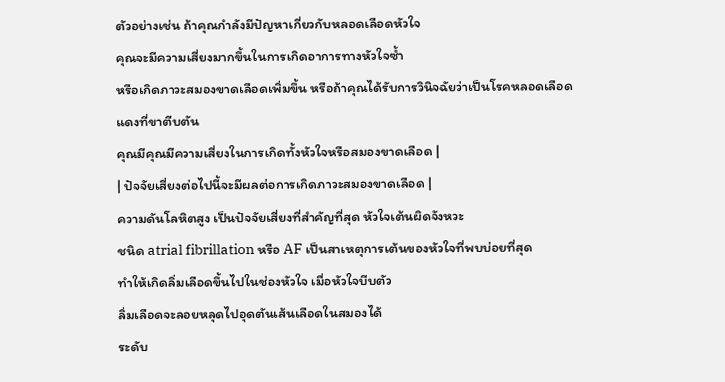ตัวอย่างเช่น ถ้าคุณกำลังมีปัญหาเกี่ยวกับหลอดเลือดหัวใจ
คุณจะมีความเสี่ยงมากขึ้นในการเกิดอาการทางหัวใจซ้ำ
หรือเกิดภาวะสมองขาดเลือดเพิ่มขึ้น หรือถ้าคุณได้รับการวินิจฉัยว่าเป็นโรคหลอดเลือดแดงที่ขาตีบตัน
คุณมีคุณมีความเสี่ยงในการเกิดทั้งหัวใจหรือสมองขาดเลือด |
| ปัจจัยเสี่ยงต่อไปนี้จะมีผลต่อการเกิดภาวะสมองขาดเลือด |
ความดันโลหิตสูง เป็นปัจจัยเสี่ยงที่สำคัญที่สุด หัวใจเต้นผิดจังหวะ
ชนิด atrial fibrillation หรือ AF เป็นสาเหตุการเต้นของหัวใจที่พบบ่อยที่สุด
ทำให้เกิดลิ่มเลือดขึ้นไปในช่องหัวใจ เมื่อหัวใจบีบตัว
ลิ่มเลือดจะลอยหลุดไปอุดตันเส้นเลือดในสมองได้
ระดับ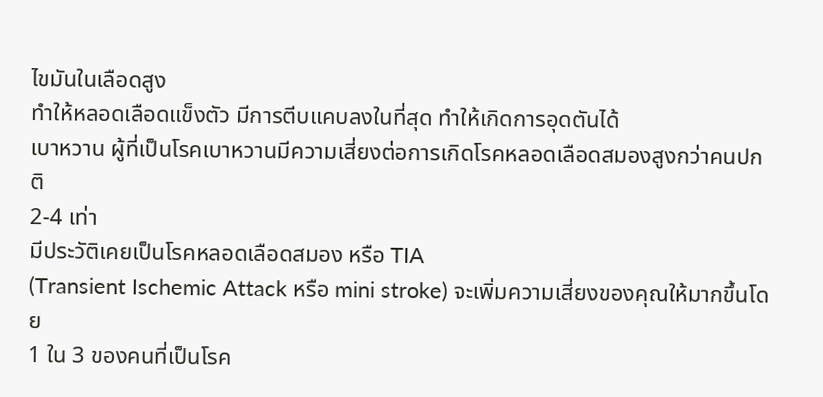ไขมันในเลือดสูง
ทำให้หลอดเลือดแข็งตัว มีการตีบแคบลงในที่สุด ทำให้เกิดการอุดตันได้
เบาหวาน ผู้ที่เป็นโรคเบาหวานมีความเสี่ยงต่อการเกิดโรคหลอดเลือดสมองสูงกว่าคนปกติ
2-4 เท่า
มีประวัติเคยเป็นโรคหลอดเลือดสมอง หรือ TIA
(Transient Ischemic Attack หรือ mini stroke) จะเพิ่มความเสี่ยงของคุณให้มากขึ้นโดย
1 ใน 3 ของคนที่เป็นโรค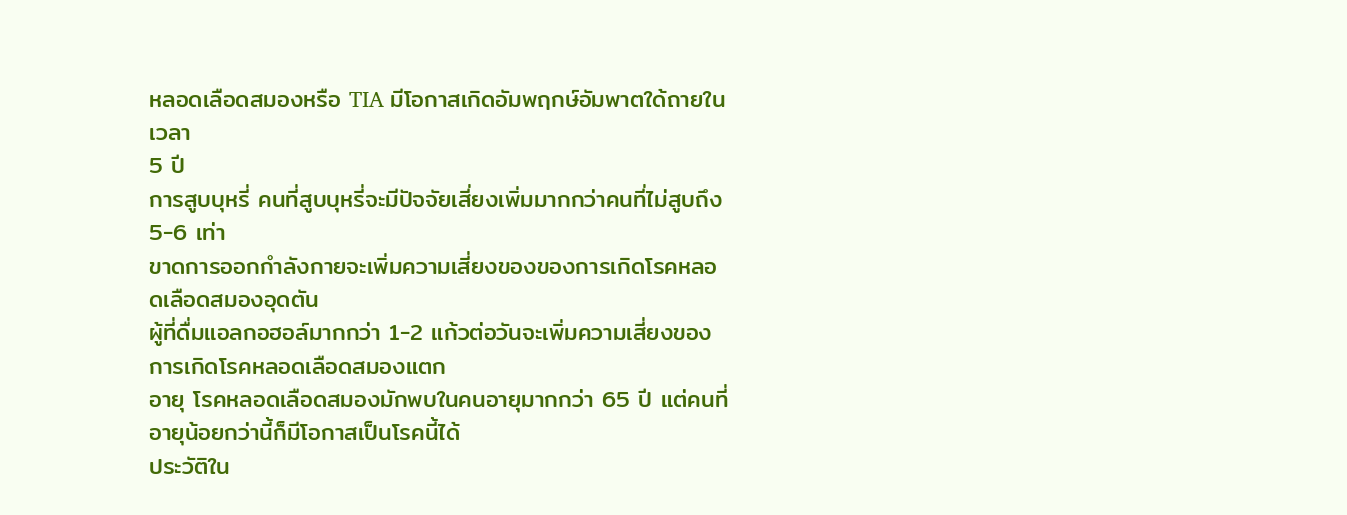หลอดเลือดสมองหรือ TIA มีโอกาสเกิดอัมพฤกษ์อัมพาตใด้ถายในเวลา
5 ปี
การสูบบุหรี่ คนที่สูบบุหรี่จะมีปัจจัยเสี่ยงเพิ่มมากกว่าคนที่ไม่สูบถึง
5-6 เท่า
ขาดการออกกำลังกายจะเพิ่มความเสี่ยงของของการเกิดโรคหลอดเลือดสมองอุดตัน
ผู้ที่ดื่มแอลกอฮอล์มากกว่า 1-2 แก้วต่อวันจะเพิ่มความเสี่ยงของการเกิดโรคหลอดเลือดสมองแตก
อายุ โรคหลอดเลือดสมองมักพบในคนอายุมากกว่า 65 ปี แต่คนที่อายุน้อยกว่านี้ก็มีโอกาสเป็นโรคนี้ได้
ประวัติใน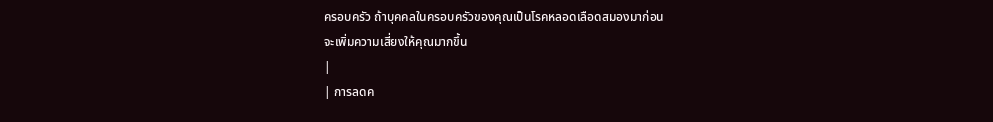ครอบครัว ถ้าบุคคลในครอบครัวของคุณเป็นโรคหลอดเลือดสมองมาก่อน
จะเพิ่มความเสี่ยงให้คุณมากขึ้น
|
| การลดค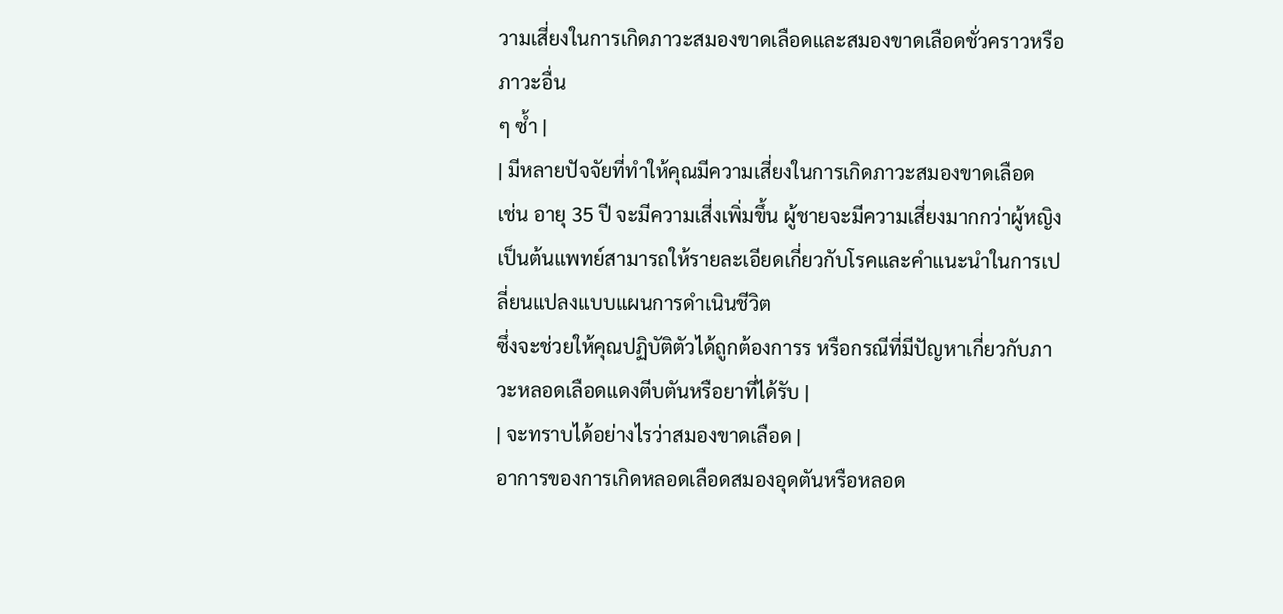วามเสี่ยงในการเกิดภาวะสมองขาดเลือดและสมองขาดเลือดชั่วคราวหรือภาวะอื่น
ๆ ซ้ำ |
| มีหลายปัจจัยที่ทำให้คุณมีความเสี่ยงในการเกิดภาวะสมองขาดเลือด
เช่น อายุ 35 ปี จะมีความเสี่งเพิ่มขึ้น ผู้ชายจะมีความเสี่ยงมากกว่าผู้หญิง
เป็นต้นแพทย์สามารถให้รายละเอียดเกี่ยวกับโรคและคำแนะนำในการเปลี่ยนแปลงแบบแผนการดำเนินชีวิต
ซึ่งจะช่วยให้คุณปฏิบัติตัวได้ถูกต้องการร หรือกรณีที่มีปัญหาเกี่ยวกับภาวะหลอดเลือดแดงตีบตันหรือยาที่ได้รับ |
| จะทราบได้อย่างไรว่าสมองขาดเลือด |
อาการของการเกิดหลอดเลือดสมองอุดตันหรือหลอด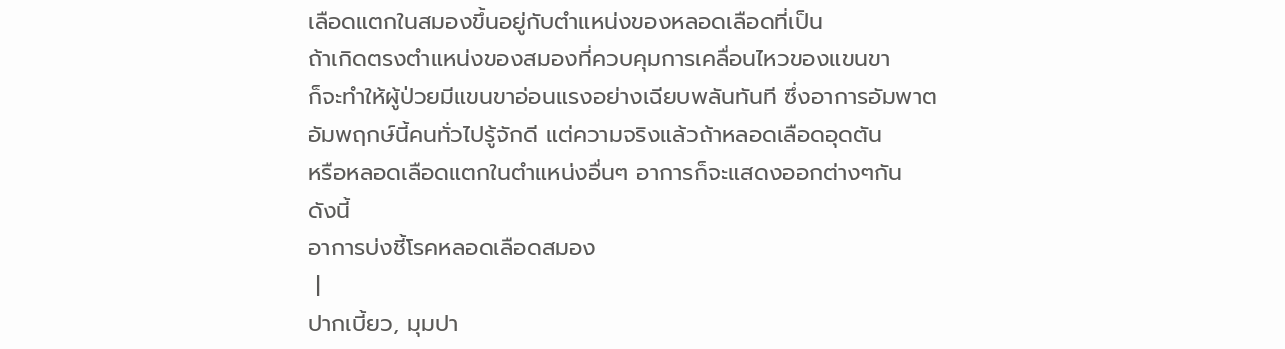เลือดแตกในสมองขึ้นอยู่กับตำแหน่งของหลอดเลือดที่เป็น
ถ้าเกิดตรงตำแหน่งของสมองที่ควบคุมการเคลื่อนไหวของแขนขา
ก็จะทำให้ผู้ป่วยมีแขนขาอ่อนแรงอย่างเฉียบพลันทันที ซึ่งอาการอัมพาต
อัมพฤกษ์นี้คนทั่วไปรู้จักดี แต่ความจริงแล้วถ้าหลอดเลือดอุดตัน
หรือหลอดเลือดแตกในตำแหน่งอื่นๆ อาการก็จะแสดงออกต่างๆกัน
ดังนี้
อาการบ่งชี้โรคหลอดเลือดสมอง
 |
ปากเบี้ยว, มุมปา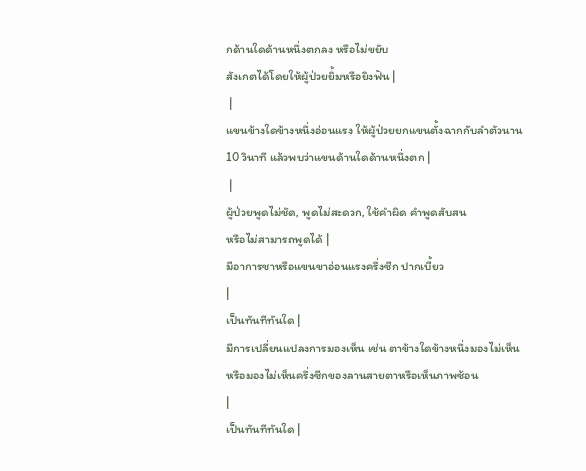กด้านใดด้านหนึ่งตกลง หรือไม่ขยับ
สังเกตได้โดยให้ผู้ป่วยยิ้มหรือยิงฟัน |
 |
แขนข้างใดข้างหนึ่งอ่อนแรง ให้ผู้ป่วยยกแขนตั้งฉากกับลำตัวนาน
10 วินาที แล้วพบว่าแขนด้านใดด้านหนึ่งตก |
 |
ผู้ป่วยพูดไม่ชัด, พูดไม่สะดวก, ใช้คำผิด คำพูดสับสน
หรือไม่สามารถพูดได้ |
มีอาการชาหรือแขนขาอ่อนแรงครึ่งซีก ปากเบี้ยว
|
เป็นทันทีทันใด |
มีการเปลี่ยนแปลงการมองเห็น เช่น ตาข้างใดข้างหนึ่งมองไม่เห็น
หรือมองไม่เห็นครึ่งซีกของลานสายตาหรือเห็นภาพซ้อน
|
เป็นทันทีทันใด |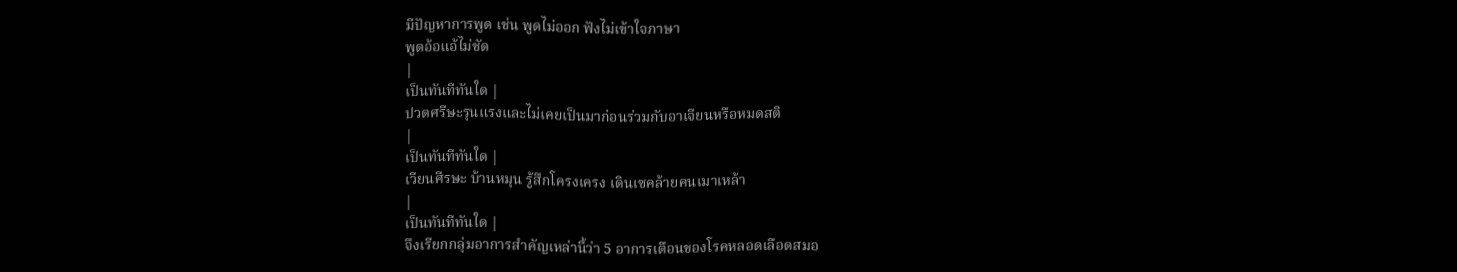มีปัญหาการพูด เช่น พูดไม่ออก ฟังไม่เข้าใจภาษา
พูดอ้อแอ้ไม่ชัด
|
เป็นทันทีทันใด |
ปวดศรีษะรุนแรงและไม่เคยเป็นมาก่อนร่วมกับอาเจียนหรือหมดสติ
|
เป็นทันทีทันใด |
เวียนศีรษะ บ้านหมุน รู้สึกโครงเครง เดินเซคล้ายคนเมาเหล้า
|
เป็นทันทีทันใด |
จึงเรียกกลุ่มอาการสำคัญเหล่านี้ว่า 5 อาการเตือนของโรคหลอดเลือดสมอ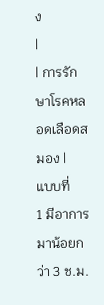ง
|
| การรักษาโรคหลอดเลือดสมอง |
แบบที่
1 มีอาการมาน้อยกว่า 3 ช.ม.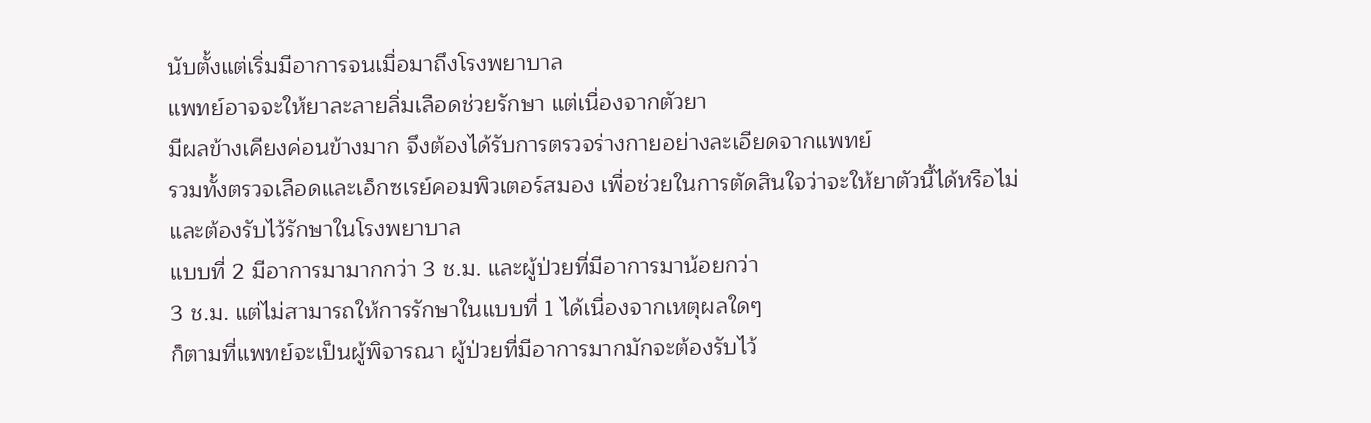นับตั้งแต่เริ่มมีอาการจนเมื่อมาถึงโรงพยาบาล
แพทย์อาจจะให้ยาละลายลิ่มเลือดช่วยรักษา แต่เนื่องจากตัวยา
มีผลข้างเคียงค่อนข้างมาก จึงต้องได้รับการตรวจร่างกายอย่างละเอียดจากแพทย์
รวมทั้งตรวจเลือดและเอ็กซเรย์คอมพิวเตอร์สมอง เพื่อช่วยในการตัดสินใจว่าจะให้ยาตัวนี้ได้หรือไม่
และต้องรับไว้รักษาในโรงพยาบาล
แบบที่ 2 มีอาการมามากกว่า 3 ช.ม. และผู้ป่วยที่มีอาการมาน้อยกว่า
3 ช.ม. แต่ไม่สามารถให้การรักษาในแบบที่ 1 ได้เนื่องจากเหตุผลใดๆ
ก็ตามที่แพทย์จะเป็นผู้พิจารณา ผู้ป่วยที่มีอาการมากมักจะต้องรับไว้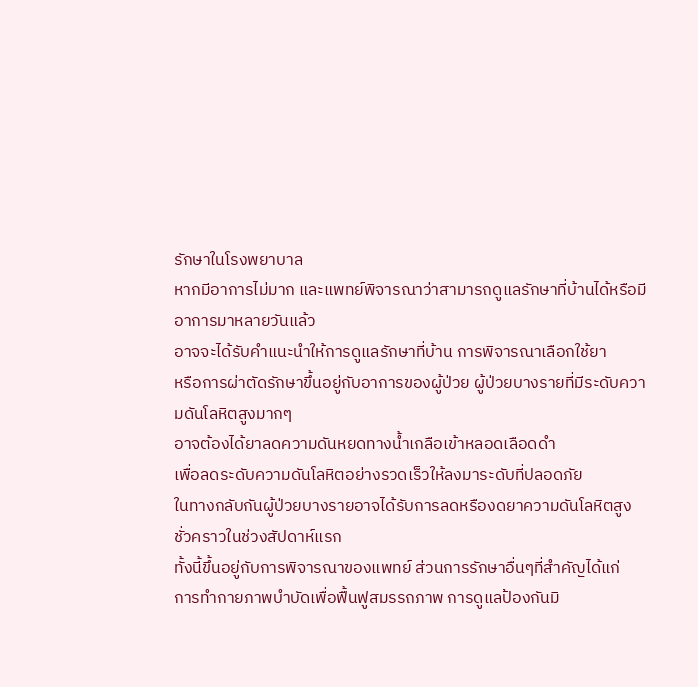รักษาในโรงพยาบาล
หากมีอาการไม่มาก และแพทย์พิจารณาว่าสามารถดูแลรักษาที่บ้านได้หรือมีอาการมาหลายวันแล้ว
อาจจะได้รับคำแนะนำให้การดูแลรักษาที่บ้าน การพิจารณาเลือกใช้ยา
หรือการผ่าตัดรักษาขึ้นอยู่กับอาการของผู้ป่วย ผู้ป่วยบางรายที่มีระดับความดันโลหิตสูงมากๆ
อาจต้องได้ยาลดความดันหยดทางน้ำเกลือเข้าหลอดเลือดดำ
เพื่อลดระดับความดันโลหิตอย่างรวดเร็วให้ลงมาระดับที่ปลอดภัย
ในทางกลับกันผู้ป่วยบางรายอาจได้รับการลดหรืองดยาความดันโลหิตสูงชั่วคราวในช่วงสัปดาห์แรก
ทั้งนี้ขึ้นอยู่กับการพิจารณาของแพทย์ ส่วนการรักษาอื่นๆที่สำคัญได้แก่
การทำกายภาพบำบัดเพื่อฟื้นฟูสมรรถภาพ การดูแลป้องกันมิ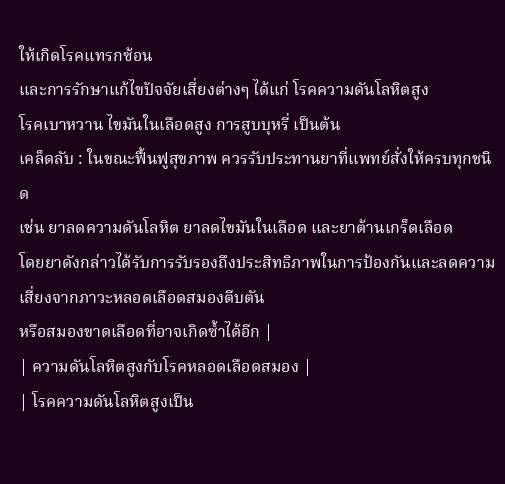ให้เกิดโรคแทรกซ้อน
และการรักษาแก้ไขปัจจัยเสี่ยงต่างๆ ได้แก่ โรคความดันโลหิตสูง
โรคเบาหวาน ไขมันในเลือดสูง การสูบบุหรี่ เป็นต้น
เคล็ดลับ : ในขณะฟื้นฟูสุขภาพ ควรรับประทานยาที่แพทย์สั่งให้ครบทุกชนิด
เช่น ยาลดความดันโลหิต ยาลดไขมันในเลือด และยาต้านเกร็ดเลือด
โดยยาดังกล่าวได้รับการรับรองถึงประสิทธิภาพในการป้องกันและลดความเสี่ยงจากภาวะหลอดเลือดสมองตีบตัน
หรือสมองขาดเลือดที่อาจเกิดซ้ำได้อีก |
| ความดันโลหิตสูงกับโรคหลอดเลือดสมอง |
| โรคความดันโลหิตสูงเป็น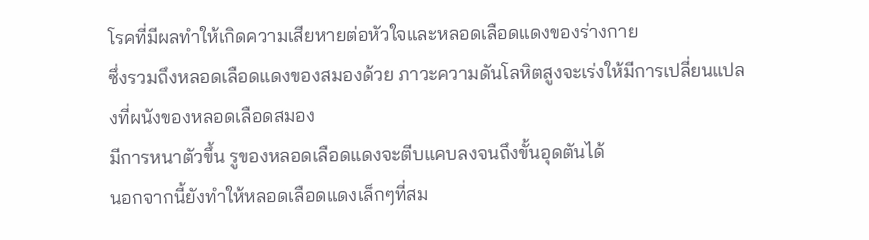โรคที่มีผลทำให้เกิดความเสียหายต่อหัวใจและหลอดเลือดแดงของร่างกาย
ซึ่งรวมถึงหลอดเลือดแดงของสมองด้วย ภาวะความดันโลหิตสูงจะเร่งให้มีการเปลี่ยนแปลงที่ผนังของหลอดเลือดสมอง
มีการหนาตัวขึ้น รูของหลอดเลือดแดงจะตีบแคบลงจนถึงขั้นอุดตันได้
นอกจากนี้ยังทำให้หลอดเลือดแดงเล็กๆที่สม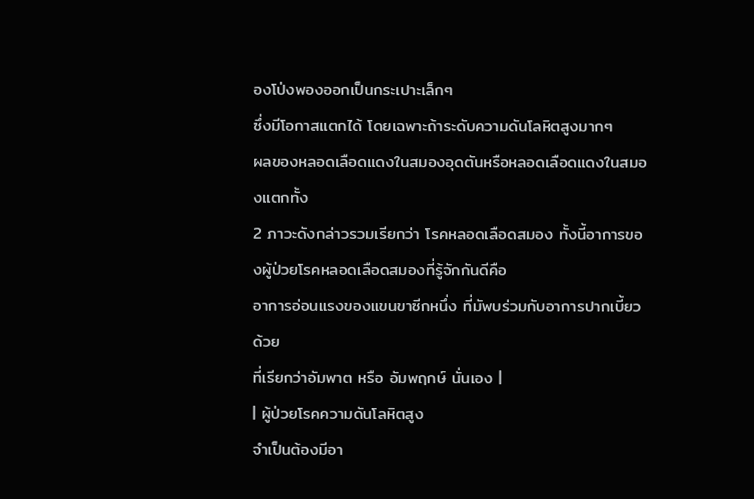องโป่งพองออกเป็นกระเปาะเล็กๆ
ซึ่งมีโอกาสแตกได้ โดยเฉพาะถ้าระดับความดันโลหิตสูงมากๆ
ผลของหลอดเลือดแดงในสมองอุดตันหรือหลอดเลือดแดงในสมองแตกทั้ง
2 ภาวะดังกล่าวรวมเรียกว่า โรคหลอดเลือดสมอง ทั้งนี้อาการของผู้ป่วยโรคหลอดเลือดสมองที่รู้จักกันดีคือ
อาการอ่อนแรงของแขนขาซีกหนึ่ง ที่มัพบร่วมกับอาการปากเบี้ยวด้วย
ที่เรียกว่าอัมพาต หรือ อัมพฤกษ์ นั่นเอง |
| ผู้ป่วยโรคความดันโลหิตสูง
จำเป็นต้องมีอา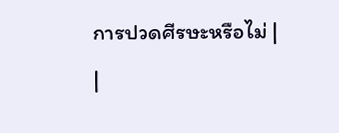การปวดศีรษะหรือไม่ |
|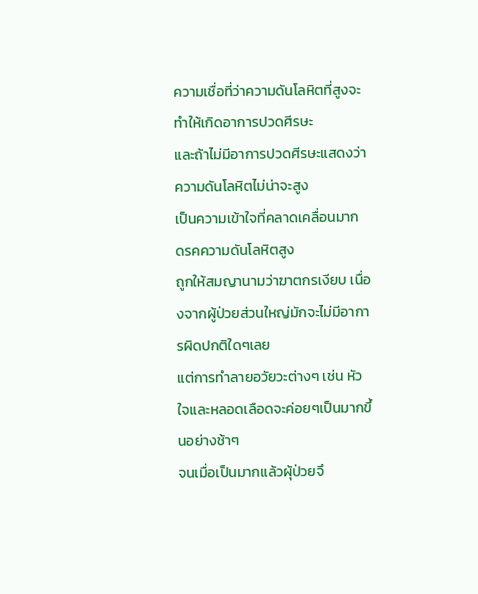ความเชื่อที่ว่าความดันโลหิตที่สูงจะทำให้เกิดอาการปวดศีรษะ
และถ้าไม่มีอาการปวดศีรษะแสดงว่าความดันโลหิตไม่น่าจะสูง
เป็นความเข้าใจที่คลาดเคลื่อนมาก ดรคความดันโลหิตสูง
ถูกให้สมญานามว่าฆาตกรเงียบ เนื่องจากผู้ป่วยส่วนใหญ่มักจะไม่มีอาการผิดปกติใดๆเลย
แต่การทำลายอวัยวะต่างๆ เช่น หัวใจและหลอดเลือดจะค่อยๆเป็นมากขึ้นอย่างช้าๆ
จนเมื่อเป็นมากแล้วผุ้ป่วยจึ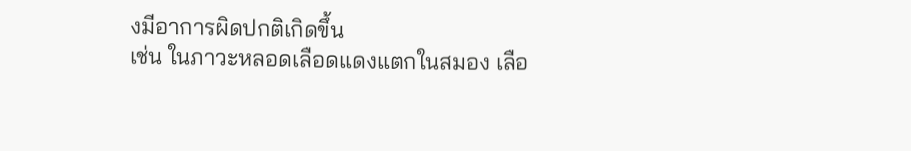งมีอาการผิดปกติเกิดขึ้น
เช่น ในภาวะหลอดเลือดแดงแตกในสมอง เลือ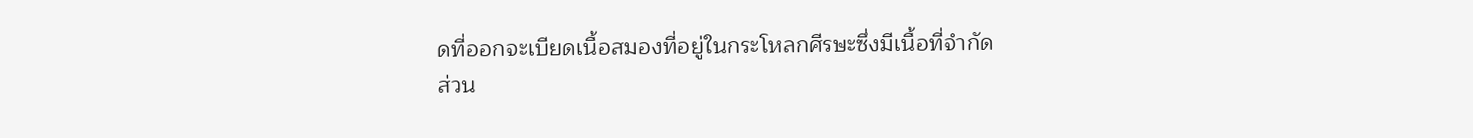ดที่ออกจะเบียดเนื้อสมองที่อยู่ในกระโหลกศีรษะซึ่งมีเนื้อที่จำกัด
ส่วน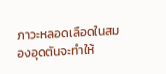ภาวะหลอดเลือดในสมองอุดตันจะทำให้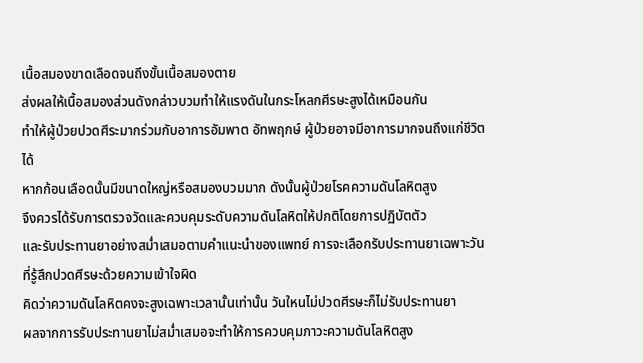เนื้อสมองขาดเลือดจนถึงขั้นเนื้อสมองตาย
ส่งผลให้เนื้อสมองส่วนดังกล่าวบวมทำให้แรงดันในกระโหลกศีรษะสูงได้เหมือนกัน
ทำให้ผู้ป่วยปวดศีระมากร่วมกับอาการอัมพาต อัทพฤกษ์ ผู้ป่วยอาจมีอาการมากจนถึงแก่ชีวิตได้
หากก้อนเลือดนั้นมีขนาดใหญ่หรือสมองบวมมาก ดังนั้นผู้ป่วยโรคความดันโลหิตสูง
จึงควรได้รับการตรวจวัดและควบคุมระดับความดันโลหิตให้ปกติโดยการปฏิบัตตัว
และรับประทานยาอย่างสม่ำเสมอตามคำแนะนำของแพทย์ การจะเลือกรับประทานยาเฉพาะวันที่รู้สึกปวดศีรษะด้วยความเข้าใจผิด
คิดว่าความดันโลหิตคงจะสูงเฉพาะเวลานั้นเท่านั้น วันใหนไม่ปวดศีรษะก็ไม่รับประทานยา
ผลจากการรับประทานยาไม่สม่ำเสมอจะทำให้การควบคุมภาวะความดันโลหิตสูง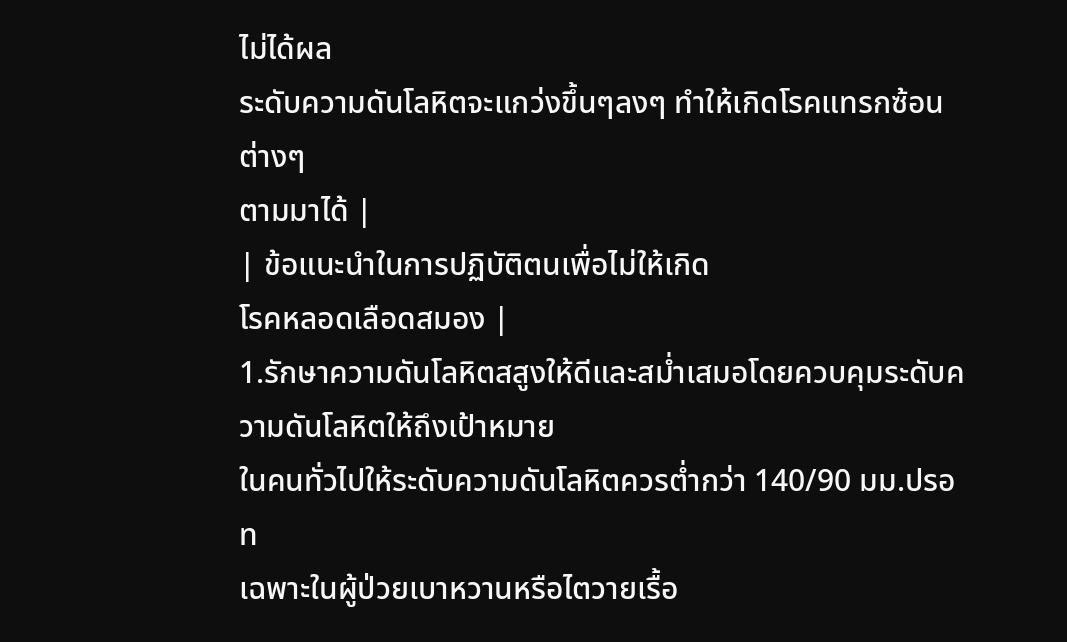ไม่ได้ผล
ระดับความดันโลหิตจะแกว่งขึ้นๆลงๆ ทำให้เกิดโรคแทรกซ้อนต่างๆ
ตามมาได้ |
| ข้อแนะนำในการปฏิบัติตนเพื่อไม่ให้เกิด
โรคหลอดเลือดสมอง |
1.รักษาความดันโลหิตสสูงให้ดีและสม่ำเสมอโดยควบคุมระดับความดันโลหิตให้ถึงเป้าหมาย
ในคนทั่วไปให้ระดับความดันโลหิตควรต่ำกว่า 140/90 มม.ปรอท
เฉพาะในผู้ป่วยเบาหวานหรือไตวายเรื้อ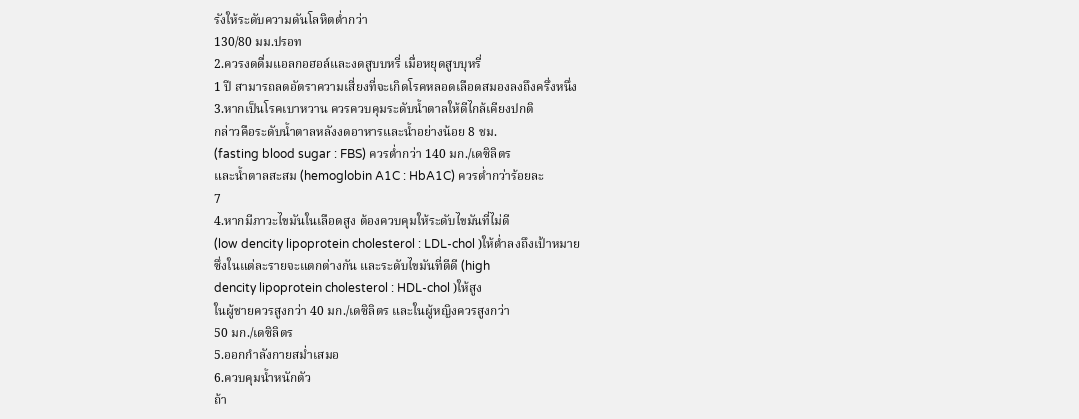รังให้ระดับความดันโลหิตต่ำกว่า
130/80 มม.ปรอท
2.ควรงดดื่มแอลกอฮอล์และงดสูบบหรี่ เมื่อหยุดสูบบุหรี่
1 ปี สามารถลดอัตราความเสี่ยงที่จะเกิดโรคหลอดเลือดสมองลงถึงครึ่งหนึ่ง
3.หากเป็นโรคเบาหวาน ควรควบคุมระดับน้ำตาลให้ดีไกล้เคียงปกติ
กล่าวคือระดับน้ำตาลหลังงดอาหารและน้ำอย่างน้อย 8 ชม.
(fasting blood sugar : FBS) ควรต่ำกว่า 140 มก./เดซิลิตร
และน้ำตาลสะสม (hemoglobin A1C : HbA1C) ควรต่ำกว่าร้อยละ
7
4.หากมีภาวะไขมันในเลือดสูง ต้องควบคุมให้ระดับไขมันที่ไม่ดี
(low dencity lipoprotein cholesterol : LDL-chol )ให้ต่ำลงถึงเป้าหมาย
ซึ่งในแต่ละรายจะแตกต่างกัน และระดับไขมันที่ดีดี (high
dencity lipoprotein cholesterol : HDL-chol )ให้สูง
ในผู้ชายควรสูงกว่า 40 มก./เดซิลิตร และในผู้หญิงควรสูงกว่า
50 มก./เดซิลิตร
5.ออกกำลังกายสม่ำเสมอ
6.ควบคุมน้ำหนักตัว
ถ้า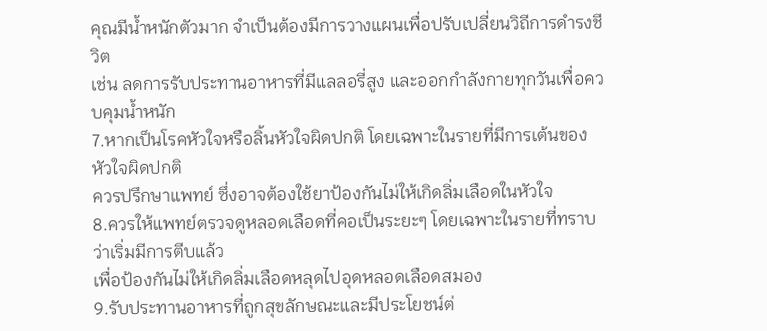คุณมีน้ำหนักตัวมาก จำเป็นต้องมีการวางแผนเพื่อปรับเปลี่ยนวิถีการดำรงชีวิต
เช่น ลดการรับประทานอาหารที่มีแลลอรี่สูง และออกกำลังกายทุกวันเพื่อควบคุมน้ำหนัก
7.หากเป็นโรคหัวใจหรือลิ้นหัวใจผิดปกติ โดยเฉพาะในรายที่มีการเต้นของหัวใจผิดปกติ
ควรปรึกษาแพทย์ ซึ่งอาจต้องใช้ยาป้องกันไม่ให้เกิดลิ่มเลือดในหัวใจ
8.ควรให้แพทย์ตรวจดูหลอดเลือดที่คอเป็นระยะๆ โดยเฉพาะในรายที่ทราบว่าเริ่มมีการตีบแล้ว
เพื่อป้องกันไม่ให้เกิดลิ่มเลือดหลุดไปอุดหลอดเลือดสมอง
9.รับประทานอาหารที่ถูกสุขลักษณะและมีประโยชน์ต่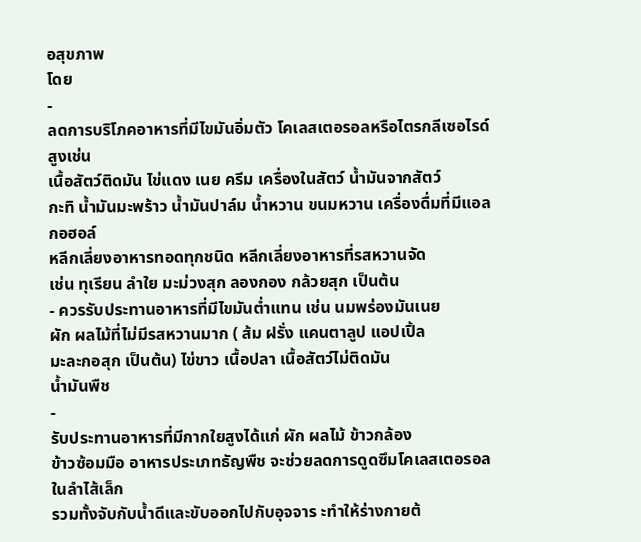อสุขภาพ
โดย
-
ลดการบริโภคอาหารที่มีไขมันอิ่มตัว โคเลสเตอรอลหรือไตรกลีเซอไรด์สูงเช่น
เนื้อสัตว์ติดมัน ไข่แดง เนย ครีม เครื่องในสัตว์ น้ำมันจากสัตว์
กะทิ น้ำมันมะพร้าว น้ำมันปาล์ม น้ำหวาน ขนมหวาน เครื่องดื่มที่มีแอลกอฮอล์
หลีกเลี่ยงอาหารทอดทุกชนิด หลีกเลี่ยงอาหารที่รสหวานจัด
เช่น ทุเรียน ลำใย มะม่วงสุก ลองกอง กล้วยสุก เป็นต้น
- ควรรับประทานอาหารที่มีไขมันต่ำแทน เช่น นมพร่องมันเนย
ผัก ผลไม้ที่ไม่มีรสหวานมาก ( ส้ม ฝรั่ง แคนตาลูป แอปเปิ้ล
มะละกอสุก เป็นต้น) ไข่ขาว เนื้อปลา เนื้อสัตว์ไม่ติดมัน
น้ำมันพืช
-
รับประทานอาหารที่มีกากใยสูงได้แก่ ผัก ผลไม้ ข้าวกล้อง
ข้าวซ้อมมือ อาหารประเภทธัญพืช จะช่วยลดการดูดซึมโคเลสเตอรอลในลำไส้เล็ก
รวมทั้งจับกับน้ำดีและขับออกไปกับอุจจาร ะทำให้ร่างกายต้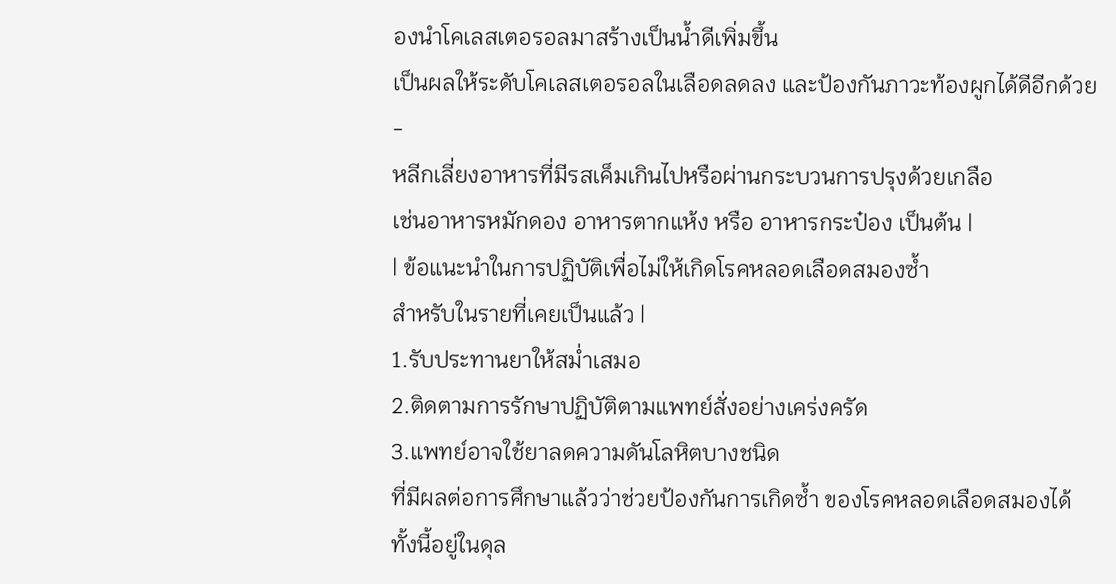องนำโคเลสเตอรอลมาสร้างเป็นน้ำดีเพิ่มขึ้น
เป็นผลให้ระดับโคเลสเตอรอลในเลือดลดลง และป้องกันภาวะท้องผูกได้ดีอีกด้วย
-
หลีกเลี่ยงอาหารที่มีรสเค็มเกินไปหรือผ่านกระบวนการปรุงด้วยเกลือ
เช่นอาหารหมักดอง อาหารตากแห้ง หรือ อาหารกระป๋อง เป็นต้น |
| ข้อแนะนำในการปฏิบัติเพื่อไม่ให้เกิดโรคหลอดเลือดสมองซ้ำ
สำหรับในรายที่เคยเป็นแล้ว |
1.รับประทานยาให้สม่ำเสมอ
2.ติดตามการรักษาปฏิบัติตามแพทย์สั่งอย่างเคร่งครัด
3.แพทย์อาจใช้ยาลดความดันโลหิตบางชนิด
ที่มีผลต่อการศึกษาแล้วว่าช่วยป้องกันการเกิดซ้ำ ของโรคหลอดเลือดสมองได้
ทั้งนี้อยู่ในดุล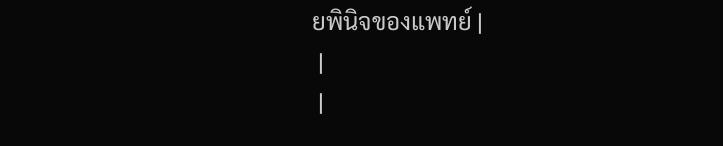ยพินิจของแพทย์ |
 |
 |